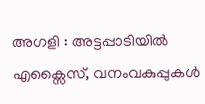അഗളി : അട്ടപ്പാടിയിൽ എക്സൈസ്, വനംവകുപ്പുകൾ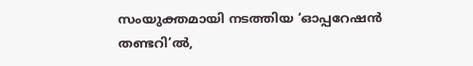സംയുക്തമായി നടത്തിയ ‘ഓപ്പറേഷൻ തണ്ടറി’ൽ,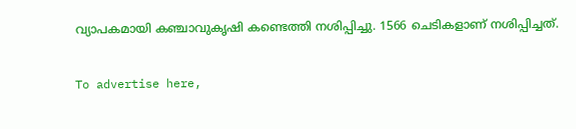വ്യാപകമായി കഞ്ചാവുകൃഷി കണ്ടെത്തി നശിപ്പിച്ചു. 1566 ചെടികളാണ് നശിപ്പിച്ചത്.

To advertise here,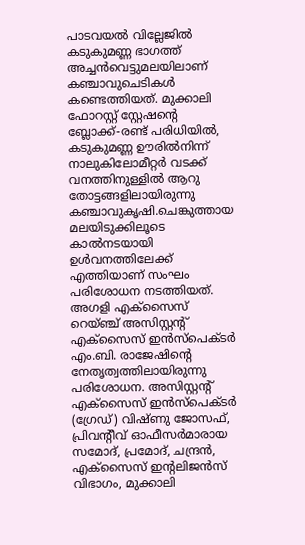പാടവയൽ വില്ലേജിൽ കടുകുമണ്ണ ഭാഗത്ത് അച്ചൻവെട്ടുമലയിലാണ് കഞ്ചാവുചെടികൾ കണ്ടെത്തിയത്. മുക്കാലി ഫോറസ്റ്റ് സ്റ്റേഷന്റെ ബ്ലോക്ക്-രണ്ട് പരിധിയിൽ, കടുകുമണ്ണ ഊരിൽനിന്ന് നാലുകിലോമീറ്റർ വടക്ക് വനത്തിനുള്ളിൽ ആറു തോട്ടങ്ങളിലായിരുന്നു കഞ്ചാവുകൃഷി.ചെങ്കുത്തായ മലയിടുക്കിലൂടെ കാൽനടയായി ഉൾവനത്തിലേക്ക് എത്തിയാണ് സംഘം പരിശോധന നടത്തിയത്. അഗളി എക്സൈസ് റെയ്ഞ്ച് അസിസ്റ്റന്റ് എക്സൈസ് ഇൻസ്പെക്ടർ എം.ബി. രാജേഷിന്റെ നേതൃത്വത്തിലായിരുന്നു പരിശോധന. അസിസ്റ്റന്റ് എക്സൈസ് ഇൻസ്പെക്ടർ (ഗ്രേഡ്) വിഷ്ണു ജോസഫ്, പ്രിവന്റീവ് ഓഫീസർമാരായ സമോദ്, പ്രമോദ്, ചന്ദ്രൻ, എക്സൈസ് ഇന്റലിജൻസ് വിഭാഗം, മുക്കാലി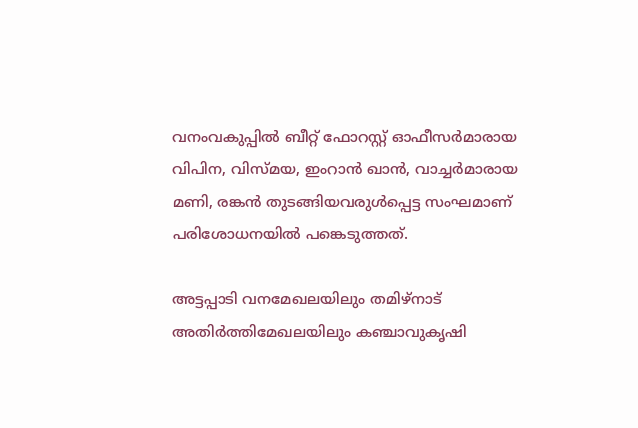വനംവകുപ്പിൽ ബീറ്റ് ഫോറസ്റ്റ് ഓഫീസർമാരായ വിപിന, വിസ്മയ, ഇംറാൻ ഖാൻ, വാച്ചർമാരായ മണി, രങ്കൻ തുടങ്ങിയവരുൾപ്പെട്ട സംഘമാണ് പരിശോധനയിൽ പങ്കെടുത്തത്.

അട്ടപ്പാടി വനമേഖലയിലും തമിഴ്‌നാട് അതിർത്തിമേഖലയിലും കഞ്ചാവുകൃഷി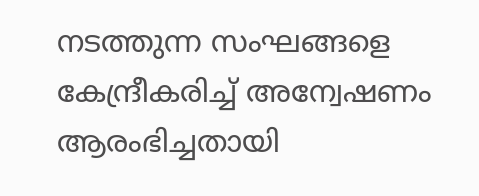നടത്തുന്ന സംഘങ്ങളെ കേന്ദ്രീകരിച്ച് അന്വേഷണം ആരംഭിച്ചതായി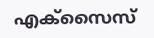എക്സൈസ്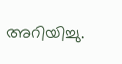അറിയിച്ചു.